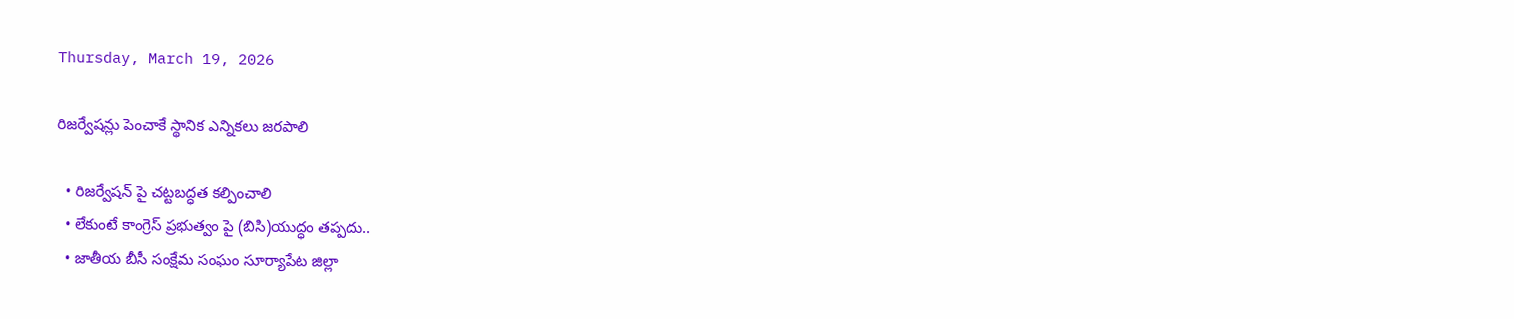Thursday, March 19, 2026

రిజర్వేషన్లు పెంచాకే స్థానిక ఎన్నికలు జరపాలి

  • రిజర్వేషన్ పై చట్టబద్ధత కల్పించాలి
  • లేకుంటే కాంగ్రెస్ ప్రభుత్వం పై (బిసి)యుద్ధం తప్పదు..
  • జాతీయ బీసీ సంక్షేమ సంఘం సూర్యాపేట జిల్లా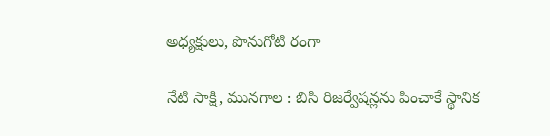అధ్యక్షులు, పొనుగోటి రంగా

నేటి సాక్షి, మునగాల : బిసి రిజర్వేషన్లను పించాకే స్థానిక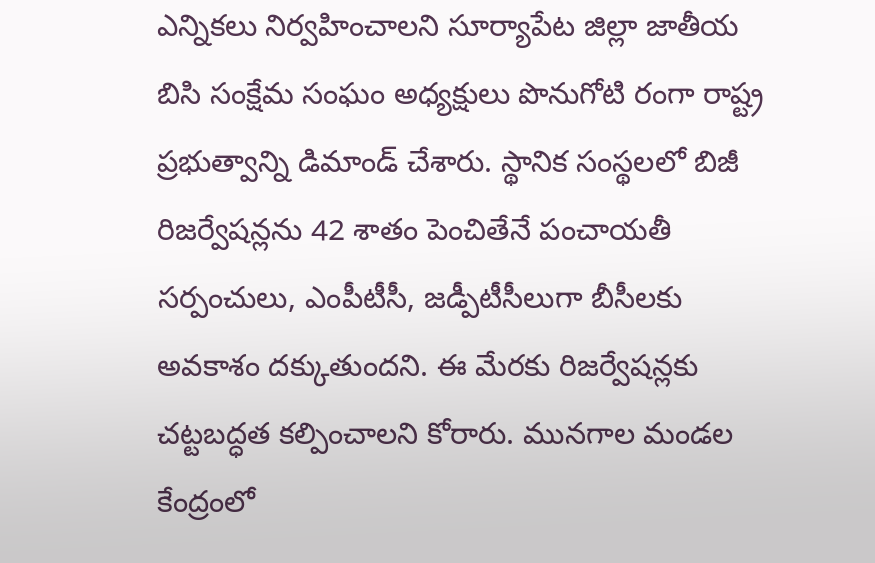ఎన్నికలు నిర్వహించాలని సూర్యాపేట జిల్లా జాతీయ బిసి సంక్షేమ సంఘం అధ్యక్షులు పొనుగోటి రంగా రాష్ట్ర ప్రభుత్వాన్ని డిమాండ్ చేశారు. స్థానిక సంస్థలలో బిజీ రిజర్వేషన్లను 42 శాతం పెంచితేనే పంచాయతీ సర్పంచులు, ఎంపీటీసీ, జడ్పీటీసీలుగా బీసీలకు అవకాశం దక్కుతుందని. ఈ మేరకు రిజర్వేషన్లకు చట్టబద్ధత కల్పించాలని కోరారు. మునగాల మండల కేంద్రంలో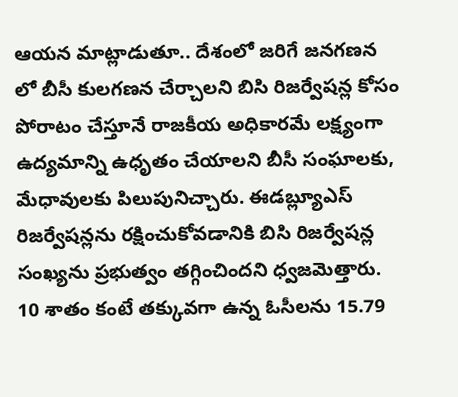ఆయన మాట్లాడుతూ.. దేశంలో జరిగే జనగణన‌ లో బీసీ కులగణన చేర్చాలని బిసి రిజర్వేషన్ల కోసం పోరాటం చేస్తూనే రాజకీయ అధికారమే లక్ష్యంగా ఉద్యమాన్ని ఉధృతం చేయాలని బీసీ సంఘాలకు, మేధావులకు పిలుపునిచ్చారు. ఈడబ్ల్యూఎస్ రిజర్వేషన్లను రక్షించుకోవడానికి బిసి రిజర్వేషన్ల సంఖ్యను ప్రభుత్వం తగ్గించిందని ధ్వజమెత్తారు. 10 శాతం కంటే తక్కువగా ఉన్న ఓసీలను 15.79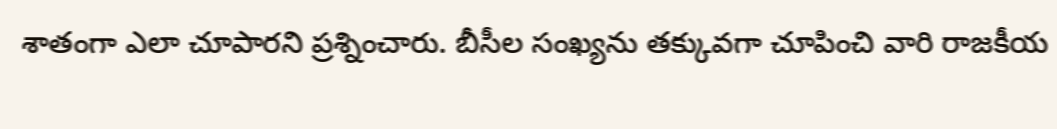శాతంగా ఎలా చూపారని ప్రశ్నించారు. బీసీల సంఖ్యను తక్కువగా చూపించి వారి రాజకీయ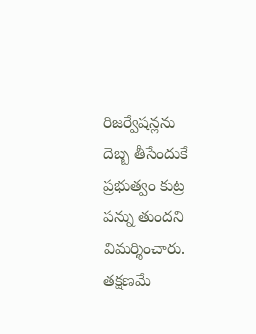రిజర్వేషన్లను దెబ్బ తీసేందుకే ప్రభుత్వం కుట్ర పన్ను తుందని విమర్శించారు. తక్షణమే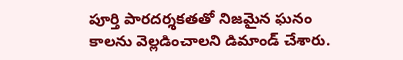పూర్తి పారదర్శకతతో నిజమైన ఘనం కాలను వెల్లడించాలని డిమాండ్ చేశారు.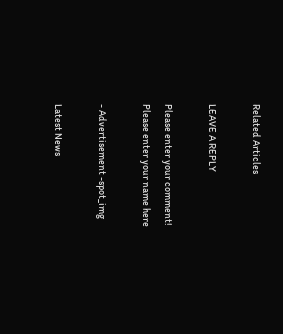Related Articles

LEAVE A REPLY

Please enter your comment!
Please enter your name here

- Advertisement -spot_img

Latest News